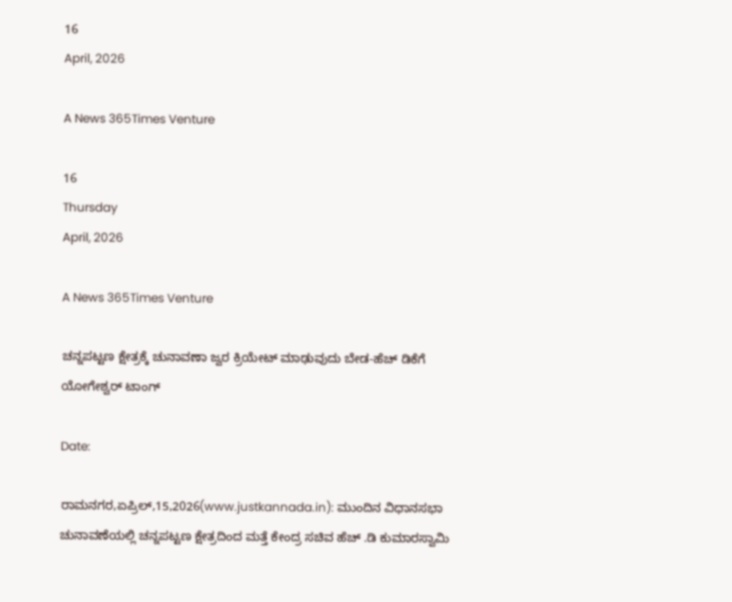16
April, 2026

A News 365Times Venture

16
Thursday
April, 2026

A News 365Times Venture

ಚನ್ನಪಟ್ಟಣ ಕ್ಷೇತ್ರಕ್ಕೆ ಚುನಾವಣಾ ಜ್ವರ ಕ್ರಿಯೇಟ್ ಮಾಢುವುದು ಬೇಡ-ಹೆಚ್ ಡಿಕೆಗೆ ಯೋಗೇಶ್ವರ್ ಟಾಂಗ್

Date:

ರಾಮನಗರ,ಏಪ್ರಿಲ್,15,2026(www.justkannada.in): ಮುಂದಿನ ವಿಧಾನಸಭಾ ಚುನಾವಣೆಯಲ್ಲಿ ಚನ್ನಪಟ್ಟಣ ಕ್ಷೇತ್ರದಿಂದ ಮತ್ತೆ ಕೇಂದ್ರ ಸಚಿವ ಹೆಚ್ .ಡಿ ಕುಮಾರಸ್ವಾಮಿ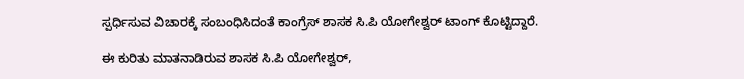ಸ್ಪರ್ಧಿಸುವ ವಿಚಾರಕ್ಕೆ ಸಂಬಂಧಿಸಿದಂತೆ ಕಾಂಗ್ರೆಸ್ ಶಾಸಕ ಸಿ.ಪಿ ಯೋಗೇಶ್ವರ್ ಟಾಂಗ್ ಕೊಟ್ಟಿದ್ದಾರೆ.

ಈ ಕುರಿತು ಮಾತನಾಡಿರುವ ಶಾಸಕ ಸಿ.ಪಿ ಯೋಗೇಶ್ವರ್,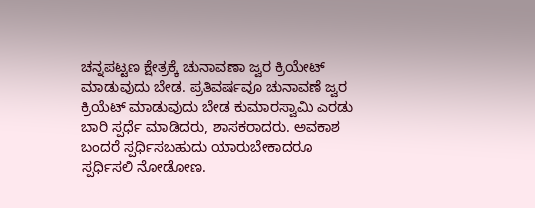ಚನ್ನಪಟ್ಟಣ ಕ್ಷೇತ್ರಕ್ಕೆ ಚುನಾವಣಾ ಜ್ವರ ಕ್ರಿಯೇಟ್ ಮಾಡುವುದು ಬೇಡ. ಪ್ರತಿವರ್ಷವೂ ಚುನಾವಣೆ ಜ್ವರ ಕ್ರಿಯೆಟ್ ಮಾಡುವುದು ಬೇಡ ಕುಮಾರಸ್ವಾಮಿ ಎರಡು ಬಾರಿ ಸ್ಪರ್ಧೆ ಮಾಡಿದರು, ಶಾಸಕರಾದರು. ಅವಕಾಶ ಬಂದರೆ ಸ್ಪರ್ಧಿಸಬಹುದು ಯಾರುಬೇಕಾದರೂ ಸ್ಪರ್ಧಿಸಲಿ ನೋಡೋಣ.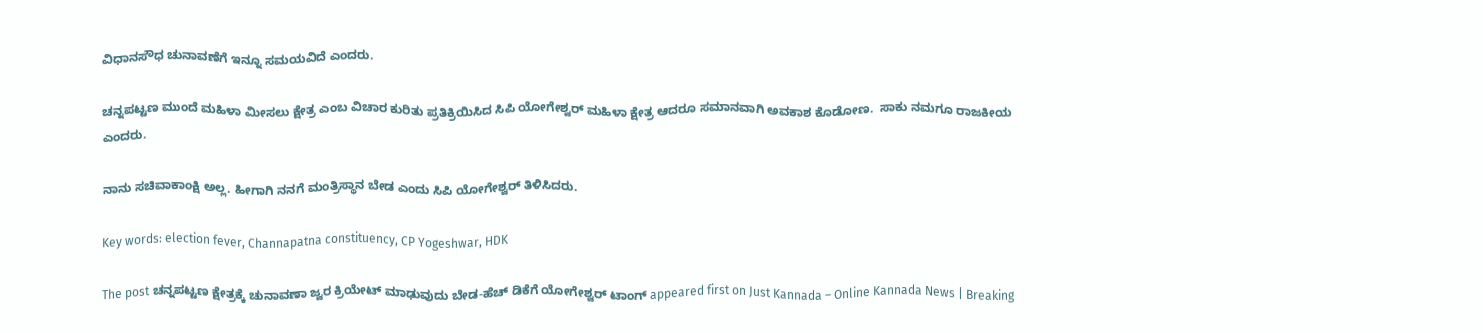ವಿಧಾನಸೌಧ ಚುನಾವಣೆಗೆ ಇನ್ನೂ ಸಮಯವಿದೆ ಎಂದರು.

ಚನ್ನಪಟ್ಟಣ ಮುಂದೆ ಮಹಿಳಾ ಮೀಸಲು ಕ್ಷೇತ್ರ ಎಂಬ ವಿಚಾರ ಕುರಿತು ಪ್ರತಿಕ್ರಿಯಿಸಿದ ಸಿಪಿ ಯೋಗೇಶ್ವರ್ ಮಹಿಳಾ ಕ್ಷೇತ್ರ ಆದರೂ ಸಮಾನವಾಗಿ ಅವಕಾಶ ಕೊಡೋಣ.  ಸಾಕು ನಮಗೂ ರಾಜಕೀಯ ಎಂದರು.

ನಾನು ಸಚಿವಾಕಾಂಕ್ಷಿ ಅಲ್ಲ. ಹೀಗಾಗಿ ನನಗೆ ಮಂತ್ರಿಸ್ಥಾನ ಬೇಡ ಎಂದು ಸಿಪಿ ಯೋಗೇಶ್ವರ್ ತಿಳಿಸಿದರು.

Key words: election fever, Channapatna constituency, CP Yogeshwar, HDK

The post ಚನ್ನಪಟ್ಟಣ ಕ್ಷೇತ್ರಕ್ಕೆ ಚುನಾವಣಾ ಜ್ವರ ಕ್ರಿಯೇಟ್ ಮಾಢುವುದು ಬೇಡ-ಹೆಚ್ ಡಿಕೆಗೆ ಯೋಗೇಶ್ವರ್ ಟಾಂಗ್ appeared first on Just Kannada – Online Kannada News | Breaking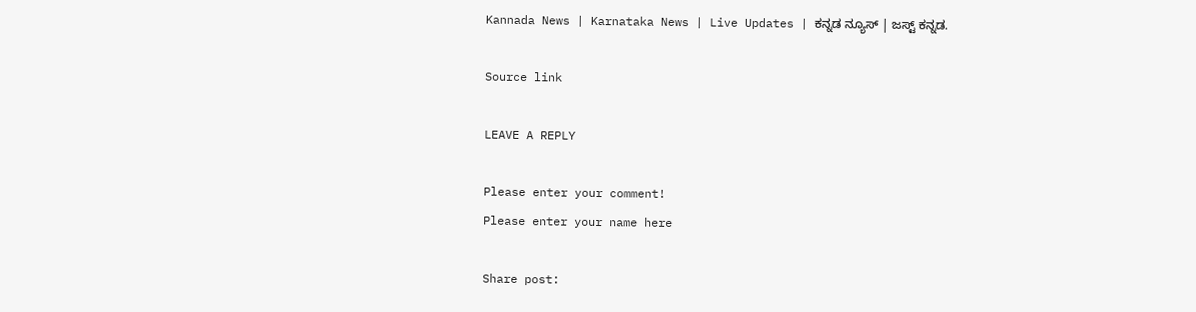Kannada News | Karnataka News | Live Updates | ಕನ್ನಡ ನ್ಯೂಸ್ | ಜಸ್ಟ್ ಕನ್ನಡ.

Source link

LEAVE A REPLY

Please enter your comment!
Please enter your name here

Share post: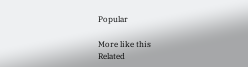Popular

More like this
Related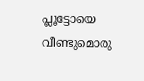പ്ലൂട്ടോയെ വീണ്ടുമൊരു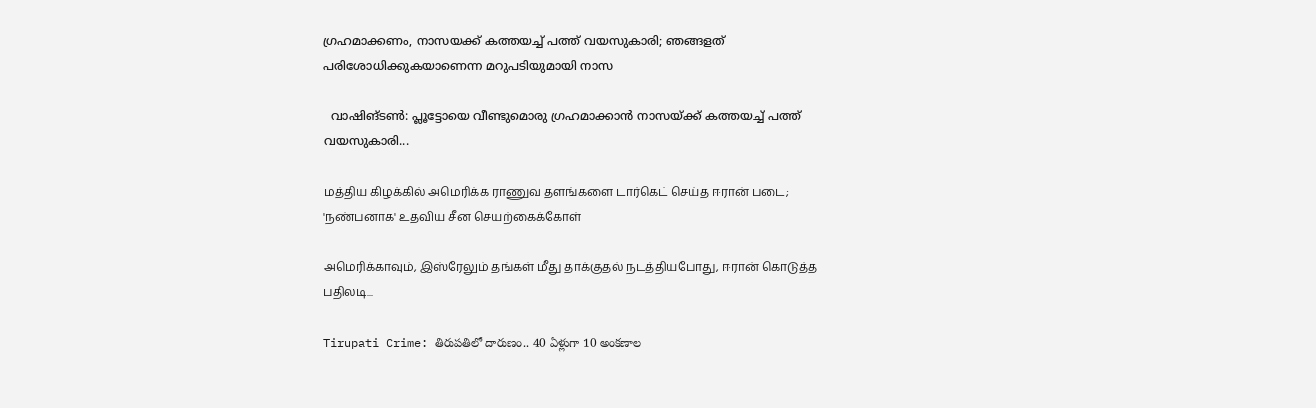ഗ്രഹമാക്കണം, നാസയക്ക് കത്തയച്ച് പത്ത് വയസുകാരി; ഞങ്ങളത് പരിശോധിക്കുകയാണെന്ന മറുപടിയുമായി നാസ

  വാഷിങ്ടണ്‍: പ്ലൂട്ടോയെ വീണ്ടുമൊരു ഗ്രഹമാക്കാന്‍ നാസയ്ക്ക് കത്തയച്ച് പത്ത് വയസുകാരി...

மத்திய கிழக்கில் அமெரிக்க ராணுவ தளங்களை டார்கெட் செய்த ஈரான் படை; 'நண்பனாக' உதவிய சீன செயற்கைக்கோள்

அமெரிக்காவும், இஸ்ரேலும் தங்கள் மீது தாக்குதல் நடத்தியபோது, ஈரான் கொடுத்த பதிலடி...

Tirupati Crime: తిరుపతిలో దారుణం.. 40 ఏళ్లుగా 10 అంకణాల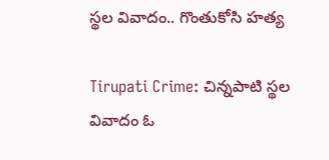స్థల వివాదం.. గొంతుకోసి హత్య

Tirupati Crime: చిన్నపాటి స్థల వివాదం ఓ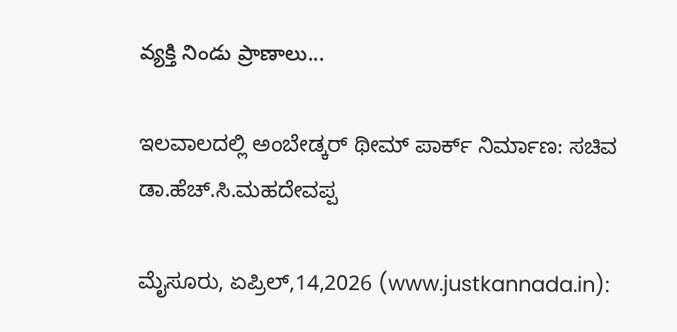వ్యక్తి నిండు ప్రాణాలు...

ಇಲವಾಲದಲ್ಲಿ ಅಂಬೇಡ್ಕರ್ ಥೀಮ್ ಪಾರ್ಕ್ ನಿರ್ಮಾಣ: ಸಚಿವ ಡಾ.ಹೆಚ್.ಸಿ.ಮಹದೇವಪ್ಪ

ಮೈಸೂರು, ಏಪ್ರಿಲ್,14,2026 (www.justkannada.in):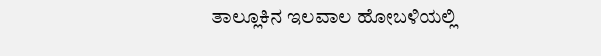ತಾಲ್ಲೂಕಿನ ಇಲವಾಲ ಹೋಬಳಿಯಲ್ಲಿ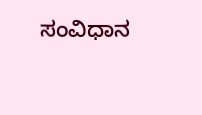ಸಂವಿಧಾನ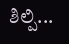ಶಿಲ್ಪಿ...